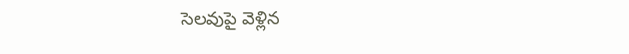సెలవుపై వెళ్లిన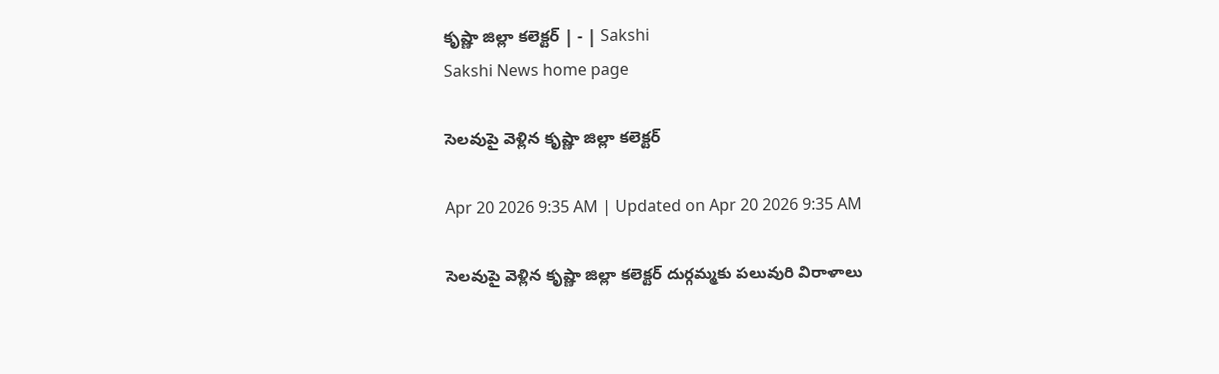కృష్ణా జిల్లా కలెక్టర్‌ | - | Sakshi
Sakshi News home page

సెలవుపై వెళ్లిన కృష్ణా జిల్లా కలెక్టర్‌

Apr 20 2026 9:35 AM | Updated on Apr 20 2026 9:35 AM

సెలవుపై వెళ్లిన కృష్ణా జిల్లా కలెక్టర్‌ దుర్గమ్మకు పలువురి విరాళాలు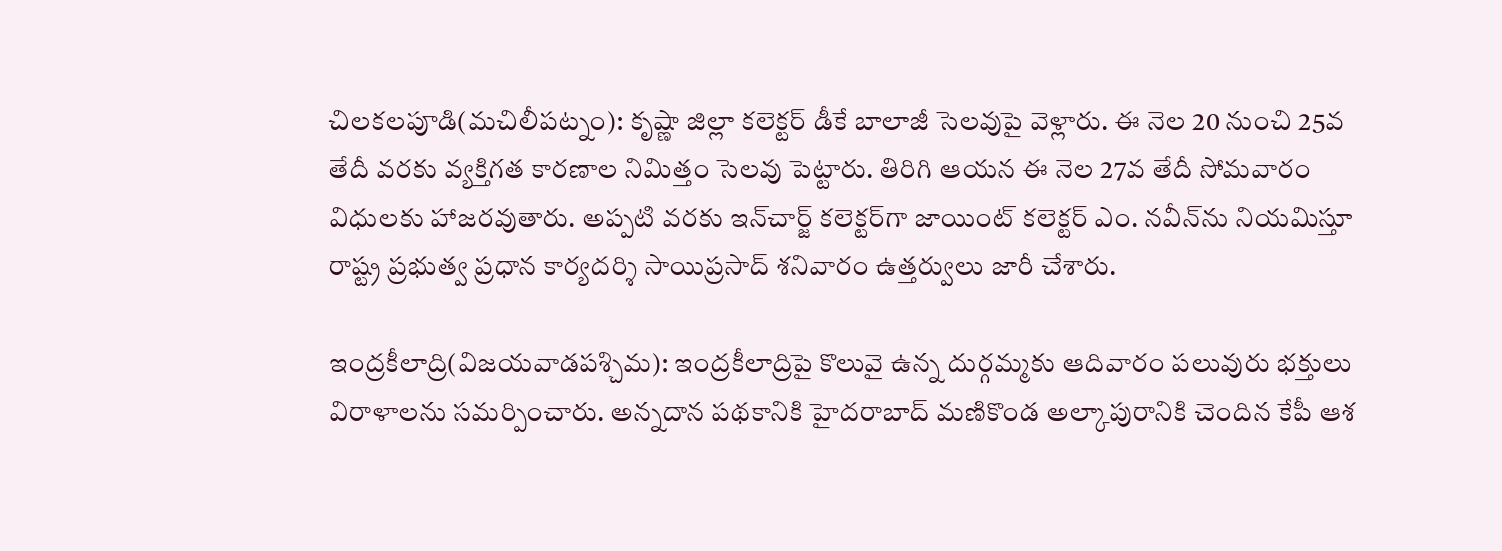చిలకలపూడి(మచిలీపట్నం): కృష్ణా జిల్లా కలెక్టర్‌ డీకే బాలాజీ సెలవుపై వెళ్లారు. ఈ నెల 20 నుంచి 25వ తేదీ వరకు వ్యక్తిగత కారణాల నిమిత్తం సెలవు పెట్టారు. తిరిగి ఆయన ఈ నెల 27వ తేదీ సోమవారం విధులకు హాజరవుతారు. అప్పటి వరకు ఇన్‌చార్జ్‌ కలెక్టర్‌గా జాయింట్‌ కలెక్టర్‌ ఎం. నవీన్‌ను నియమిస్తూ రాష్ట్ర ప్రభుత్వ ప్రధాన కార్యదర్శి సాయిప్రసాద్‌ శనివారం ఉత్తర్వులు జారీ చేశారు.

ఇంద్రకీలాద్రి(విజయవాడపశ్చిమ): ఇంద్రకీలాద్రిపై కొలువై ఉన్న దుర్గమ్మకు ఆదివారం పలువురు భక్తులు విరాళాలను సమర్పించారు. అన్నదాన పథకానికి హైదరాబాద్‌ మణికొండ అల్కాపురానికి చెందిన కేపీ ఆశ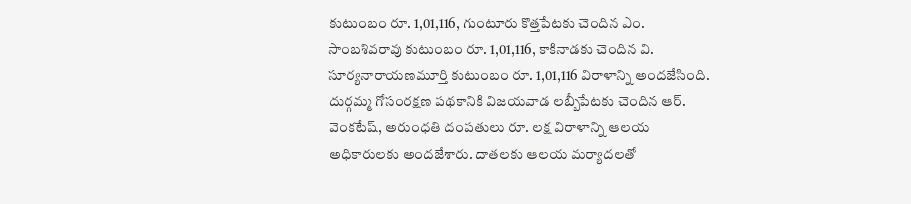కుటుంబం రూ. 1,01,116, గుంటూరు కొత్తపేటకు చెందిన ఎం. సాంబశివరావు కుటుంబం రూ. 1,01,116, కాకినాడకు చెందిన వి. సూర్యనారాయణమూర్తి కుటుంబం రూ. 1,01,116 విరాళాన్ని అందజేసింది. దుర్గమ్మ గోసంరక్షణ పథకానికి విజయవాడ లబ్బీపేటకు చెందిన ఆర్‌. వెంకటేష్‌, అరుంధతి దంపతులు రూ. లక్ష విరాళాన్ని ఆలయ అధికారులకు అందజేశారు. దాతలకు ఆలయ మర్యాదలతో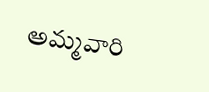అమ్మవారి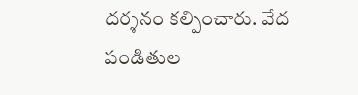దర్శనం కల్పించారు. వేద పండితుల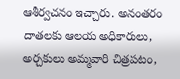ఆశీర్వచనం ఇచ్చారు. అనంతరం దాతలకు ఆలయ అధికారులు, అర్చకులు అమ్మవారి చిత్రపటం,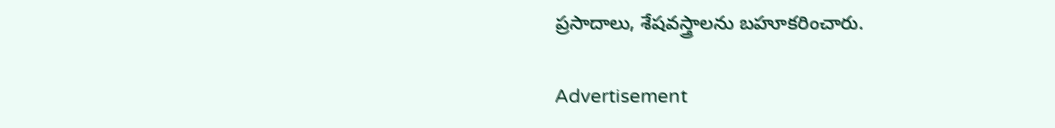ప్రసాదాలు, శేషవస్త్రాలను బహూకరించారు.

Advertisement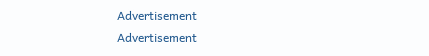Advertisement
Advertisement